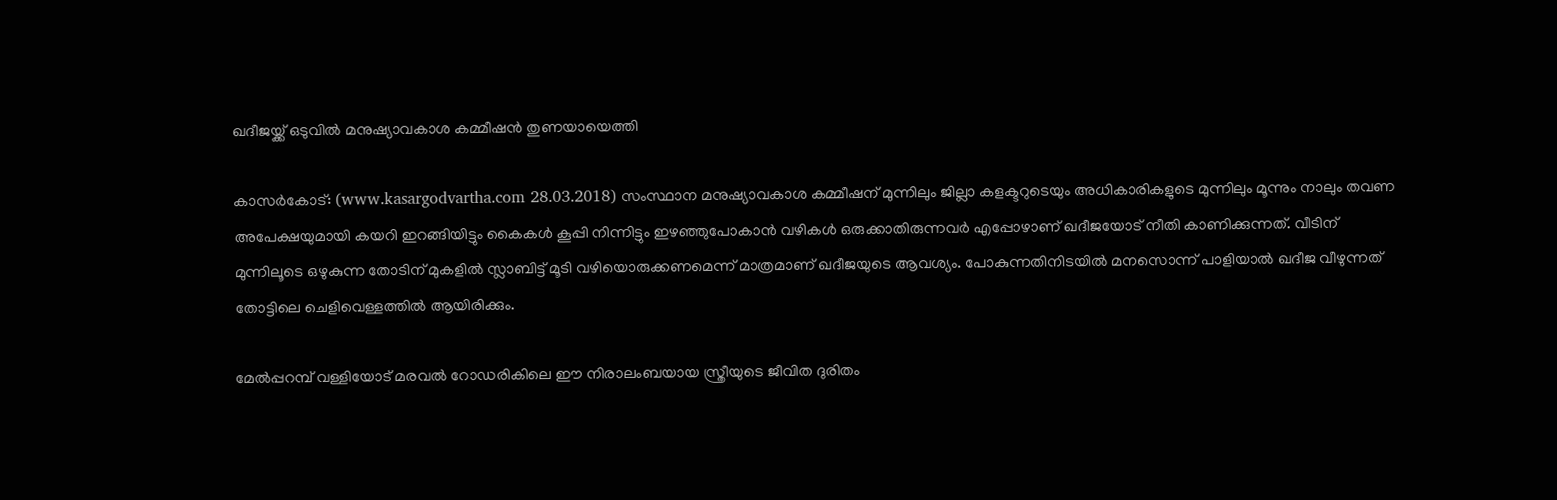ഖദീജയ്ക്ക് ഒടുവില്‍ മനുഷ്യാവകാശ കമ്മീഷന്‍ തുണയായെത്തി

കാസര്‍കോട്: (www.kasargodvartha.com 28.03.2018) സംസ്ഥാന മനുഷ്യാവകാശ കമ്മീഷന് മുന്നിലും ജില്ലാ കളക്ടറുടെയും അധികാരികളുടെ മുന്നിലും മൂന്നും നാലും തവണ അപേക്ഷയുമായി കയറി ഇറങ്ങിയിട്ടും കൈകള്‍ കൂപ്പി നിന്നിട്ടും ഇഴഞ്ഞുപോകാന്‍ വഴികള്‍ ഒരുക്കാതിരുന്നവര്‍ എപ്പോഴാണ് ഖദീജയോട് നീതി കാണിക്കുന്നത്. വീടിന് മുന്നിലൂടെ ഒഴുകുന്ന തോടിന് മുകളില്‍ സ്ലാബിട്ട് മൂടി വഴിയൊരുക്കണമെന്ന് മാത്രമാണ് ഖദീജയുടെ ആവശ്യം. പോകുന്നതിനിടയില്‍ മനസൊന്ന് പാളിയാല്‍ ഖദീജ വീഴുന്നത് തോട്ടിലെ ചെളിവെള്ളത്തില്‍ ആയിരിക്കും.

മേല്‍പ്പറമ്പ് വള്ളിയോട് മരവല്‍ റോഡരികിലെ ഈ നിരാലംബയായ സ്ത്രീയുടെ ജീവിത ദുരിതം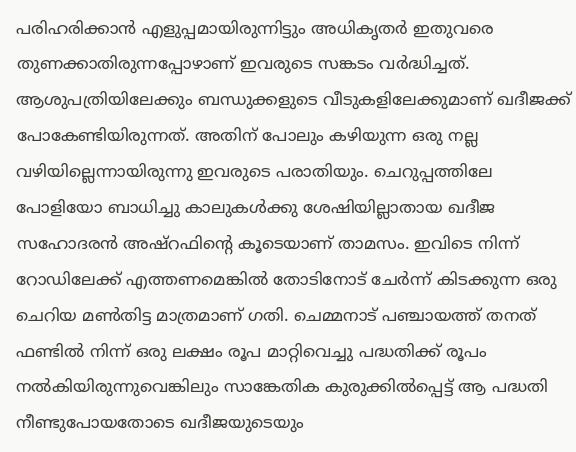പരിഹരിക്കാന്‍ എളുപ്പമായിരുന്നിട്ടും അധികൃതര്‍ ഇതുവരെ തുണക്കാതിരുന്നപ്പോഴാണ് ഇവരുടെ സങ്കടം വര്‍ദ്ധിച്ചത്. ആശുപത്രിയിലേക്കും ബന്ധുക്കളുടെ വീടുകളിലേക്കുമാണ് ഖദീജക്ക് പോകേണ്ടിയിരുന്നത്. അതിന് പോലും കഴിയുന്ന ഒരു നല്ല വഴിയില്ലെന്നായിരുന്നു ഇവരുടെ പരാതിയും. ചെറുപ്പത്തിലേ പോളിയോ ബാധിച്ചു കാലുകള്‍ക്കു ശേഷിയില്ലാതായ ഖദീജ സഹോദരന്‍ അഷ്റഫിന്റെ കൂടെയാണ് താമസം. ഇവിടെ നിന്ന് റോഡിലേക്ക് എത്തണമെങ്കില്‍ തോടിനോട് ചേര്‍ന്ന് കിടക്കുന്ന ഒരു ചെറിയ മണ്‍തിട്ട മാത്രമാണ് ഗതി. ചെമ്മനാട് പഞ്ചായത്ത് തനത് ഫണ്ടില്‍ നിന്ന് ഒരു ലക്ഷം രൂപ മാറ്റിവെച്ചു പദ്ധതിക്ക് രൂപം നല്‍കിയിരുന്നുവെങ്കിലും സാങ്കേതിക കുരുക്കില്‍പ്പെട്ട് ആ പദ്ധതി നീണ്ടുപോയതോടെ ഖദീജയുടെയും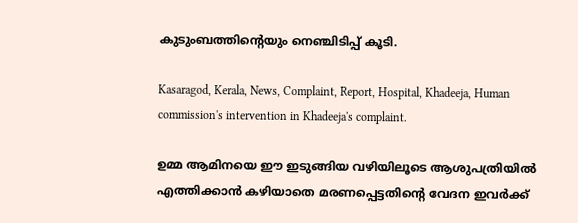കുടുംബത്തിന്റെയും നെഞ്ചിടിപ്പ് കൂടി.

Kasaragod, Kerala, News, Complaint, Report, Hospital, Khadeeja, Human commission's intervention in Khadeeja's complaint.

ഉമ്മ ആമിനയെ ഈ ഇടുങ്ങിയ വഴിയിലൂടെ ആശുപത്രിയില്‍ എത്തിക്കാന്‍ കഴിയാതെ മരണപ്പെട്ടതിന്റെ വേദന ഇവര്‍ക്ക്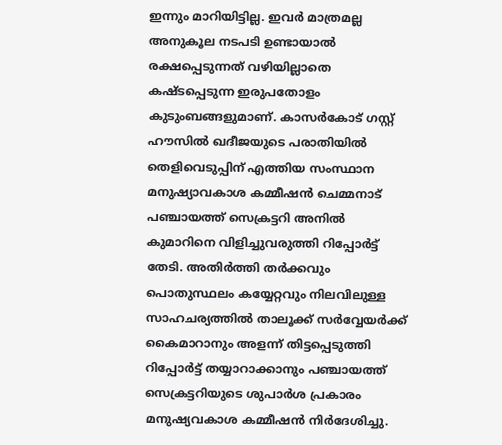ഇന്നും മാറിയിട്ടില്ല. ഇവര്‍ മാത്രമല്ല അനുകൂല നടപടി ഉണ്ടായാല്‍ രക്ഷപ്പെടുന്നത് വഴിയില്ലാതെ കഷ്ടപ്പെടുന്ന ഇരുപതോളം കുടുംബങ്ങളുമാണ്. കാസര്‍കോട് ഗസ്റ്റ് ഹൗസില്‍ ഖദീജയുടെ പരാതിയില്‍ തെളിവെടുപ്പിന് എത്തിയ സംസ്ഥാന മനുഷ്യാവകാശ കമ്മീഷന്‍ ചെമ്മനാട് പഞ്ചായത്ത് സെക്രട്ടറി അനില്‍ കുമാറിനെ വിളിച്ചുവരുത്തി റിപ്പോര്‍ട്ട് തേടി. അതിര്‍ത്തി തര്‍ക്കവും പൊതുസ്ഥലം കയ്യേറ്റവും നിലവിലുള്ള സാഹചര്യത്തില്‍ താലൂക്ക് സര്‍വ്വേയര്‍ക്ക് കൈമാറാനും അളന്ന് തിട്ടപ്പെടുത്തി റിപ്പോര്‍ട്ട് തയ്യാറാക്കാനും പഞ്ചായത്ത് സെക്രട്ടറിയുടെ ശുപാര്‍ശ പ്രകാരം മനുഷ്യവകാശ കമ്മീഷന്‍ നിര്‍ദേശിച്ചു.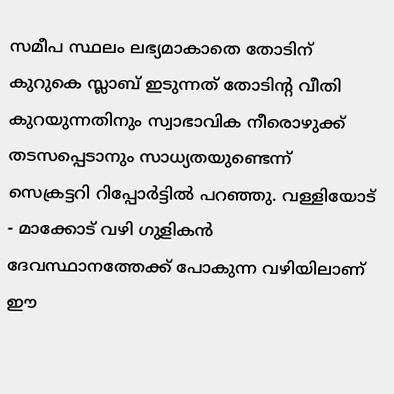സമീപ സ്ഥലം ലഭ്യമാകാതെ തോടിന് കുറുകെ സ്ലാബ് ഇടുന്നത് തോടിന്റ വീതി കുറയുന്നതിനും സ്വാഭാവിക നീരൊഴുക്ക് തടസപ്പെടാനും സാധ്യതയുണ്ടെന്ന് സെക്രട്ടറി റിപ്പോര്‍ട്ടില്‍ പറഞ്ഞു. വള്ളിയോട് - മാക്കോട് വഴി ഗുളികന്‍ ദേവസ്ഥാനത്തേക്ക് പോകുന്ന വഴിയിലാണ് ഈ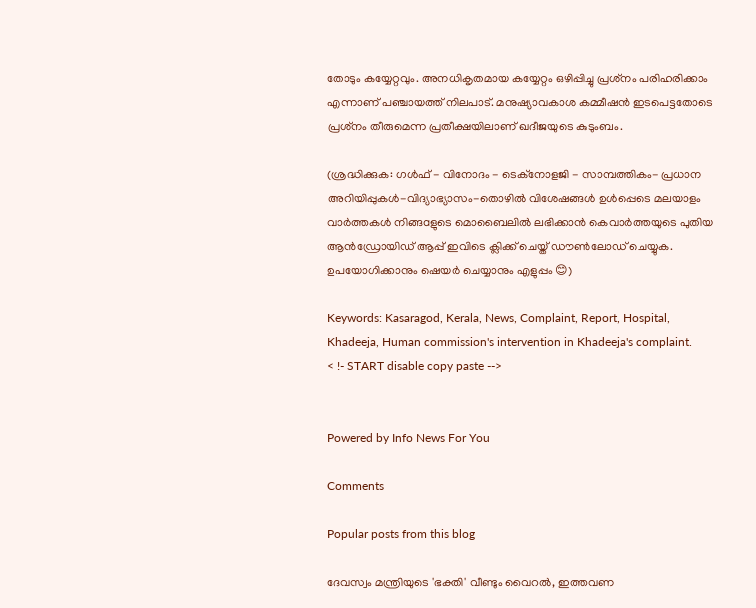തോടും കയ്യേറ്റവും. അനധികൃതമായ കയ്യേറ്റം ഒഴിപ്പിച്ചു പ്രശ്‌നം പരിഹരിക്കാം എന്നാണ് പഞ്ചായത്ത് നിലപാട്. മനുഷ്യാവകാശ കമ്മീഷന്‍ ഇടപെട്ടതോടെ പ്രശ്‌നം തീരുമെന്ന പ്രതീക്ഷയിലാണ് ഖദീജയുടെ കുടുംബം.

(ശ്രദ്ധിക്കുക: ഗൾഫ് - വിനോദം - ടെക്നോളജി - സാമ്പത്തികം- പ്രധാന അറിയിപ്പുകൾ-വിദ്യാഭ്യാസം-തൊഴിൽ വിശേഷങ്ങൾ ഉൾപ്പെടെ മലയാളം വാർത്തകൾ നിങ്ങaളുടെ മൊബൈലിൽ ലഭിക്കാൻ കെവാർത്തയുടെ പുതിയ ആൻഡ്രോയിഡ് ആപ്പ് ഇവിടെ ക്ലിക്ക് ചെയ്ത് ഡൗൺലോഡ് ചെയ്യുക. ഉപയോഗിക്കാനും ഷെയർ ചെയ്യാനും എളുപ്പം 😊)

Keywords: Kasaragod, Kerala, News, Complaint, Report, Hospital, Khadeeja, Human commission's intervention in Khadeeja's complaint.
< !- START disable copy paste -->


Powered by Info News For You

Comments

Popular posts from this blog

ദേവസ്വം മന്ത്രിയുടെ 'ഭക്തി' വീണ്ടും വൈറല്‍, ഇത്തവണ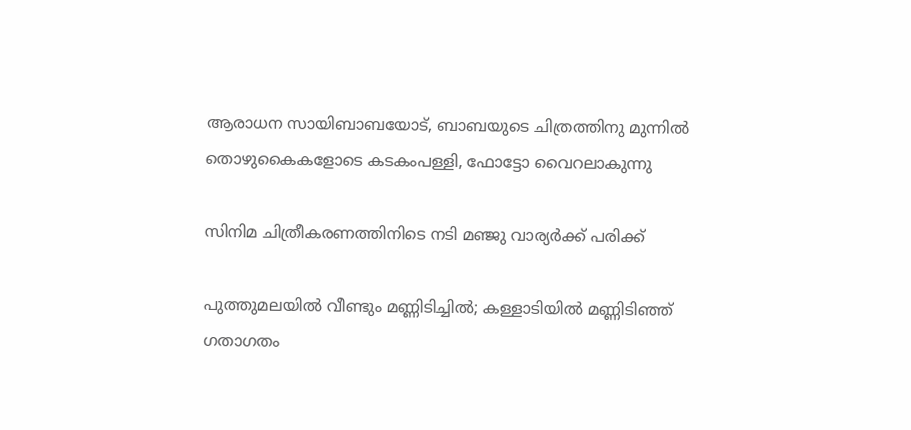ആരാധന സായിബാബയോട്, ബാബയുടെ ചിത്രത്തിനു മുന്നില്‍ തൊഴുകൈകളോടെ കടകംപള്ളി, ഫോട്ടോ വൈറലാകുന്നു

സിനിമ ചിത്രീകരണത്തിനിടെ നടി മഞ്ജു വാര്യര്‍ക്ക് പരിക്ക്

പുത്തുമലയില്‍ വീണ്ടും മണ്ണിടിച്ചില്‍; കള്ളാടിയില്‍ മണ്ണിടിഞ്ഞ് ഗതാഗതം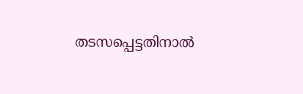തടസപ്പെട്ടതിനാല്‍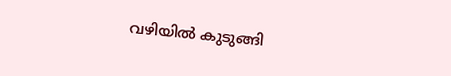വഴിയില്‍ കുടുങ്ങി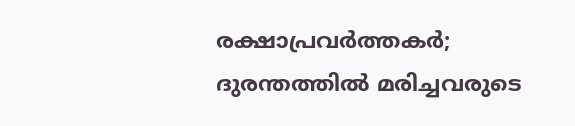രക്ഷാപ്രവര്‍ത്തകര്‍; ദുരന്തത്തില്‍ മരിച്ചവരുടെ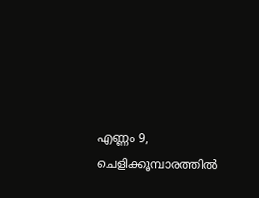എണ്ണം 9, ചെളിക്കൂമ്പാരത്തില്‍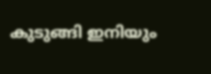കുടുങ്ങി ഇനിയും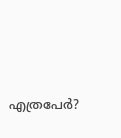എത്രപേര്‍?